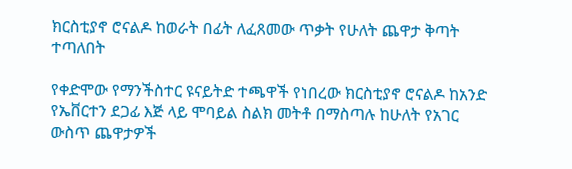ክርስቲያኖ ሮናልዶ ከወራት በፊት ለፈጸመው ጥቃት የሁለት ጨዋታ ቅጣት ተጣለበት

የቀድሞው የማንችስተር ዩናይትድ ተጫዋች የነበረው ክርስቲያኖ ሮናልዶ ከአንድ የኤቨርተን ደጋፊ እጅ ላይ ሞባይል ስልክ መትቶ በማስጣሉ ከሁለት የአገር ውስጥ ጨዋታዎች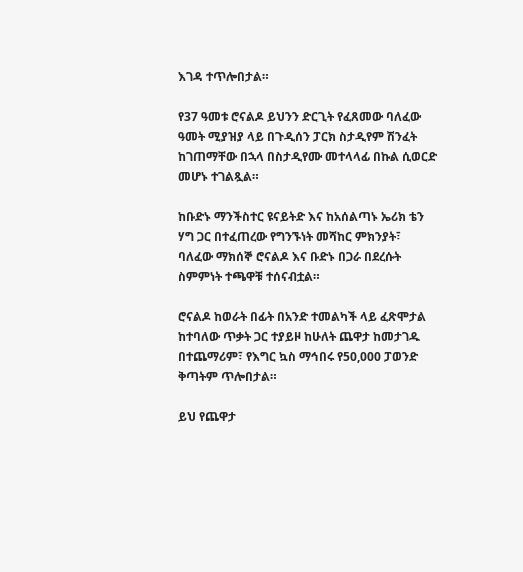እገዳ ተጥሎበታል።

የ37 ዓመቱ ሮናልዶ ይህንን ድርጊት የፈጸመው ባለፈው ዓመት ሚያዝያ ላይ በጉዲሰን ፓርክ ስታዲየም ሽንፈት ከገጠማቸው በኋላ በስታዲየሙ መተላላፊ በኩል ሲወርድ መሆኑ ተገልጿል።

ከቡድኑ ማንችስተር ዩናይትድ እና ከአሰልጣኑ ኤሪክ ቴን ሃግ ጋር በተፈጠረው የግንኙነት መሻከር ምክንያት፣ ባለፈው ማክሰኞ ሮናልዶ እና ቡድኑ በጋራ በደረሱት ስምምነት ተጫዋቹ ተሰናብቷል።

ሮናልዶ ከወራት በፊት በአንድ ተመልካች ላይ ፈጽሞታል ከተባለው ጥቃት ጋር ተያይዞ ከሁለት ጨዋታ ከመታገዱ በተጨማሪም፣ የእግር ኳስ ማኅበሩ የ50,000 ፓወንድ ቅጣትም ጥሎበታል።

ይህ የጨዋታ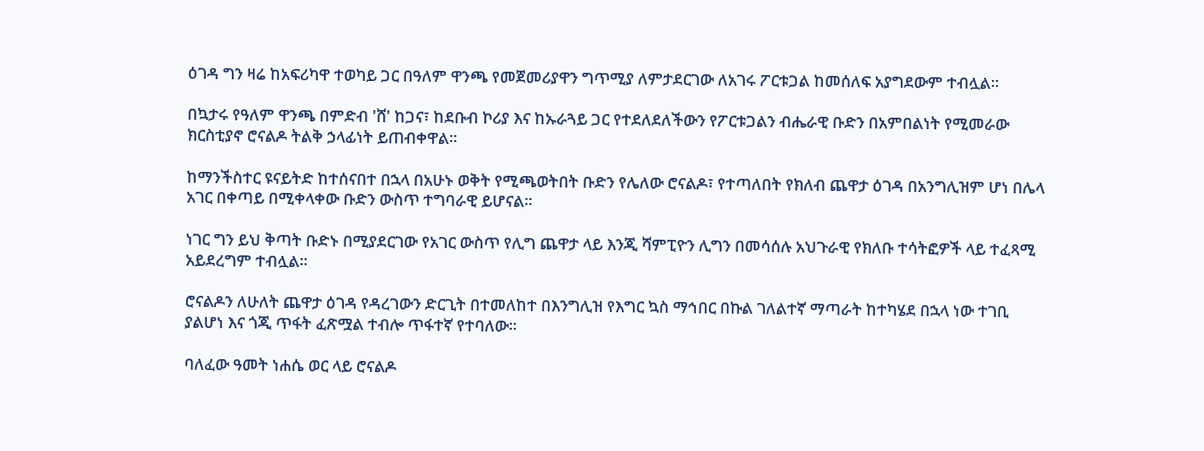ዕገዳ ግን ዛሬ ከአፍሪካዋ ተወካይ ጋር በዓለም ዋንጫ የመጀመሪያዋን ግጥሚያ ለምታደርገው ለአገሩ ፖርቱጋል ከመሰለፍ አያግደውም ተብሏል።

በኳታሩ የዓለም ዋንጫ በምድብ 'ሸ' ከጋና፣ ከደቡብ ኮሪያ እና ከኡራጓይ ጋር የተደለደለችውን የፖርቱጋልን ብሔራዊ ቡድን በአምበልነት የሚመራው ክርስቲያኖ ሮናልዶ ትልቅ ኃላፊነት ይጠብቀዋል።

ከማንችስተር ዩናይትድ ከተሰናበተ በኋላ በአሁኑ ወቅት የሚጫወትበት ቡድን የሌለው ሮናልዶ፣ የተጣለበት የክለብ ጨዋታ ዕገዳ በአንግሊዝም ሆነ በሌላ አገር በቀጣይ በሚቀላቀው ቡድን ውስጥ ተግባራዊ ይሆናል።

ነገር ግን ይህ ቅጣት ቡድኑ በሚያደርገው የአገር ውስጥ የሊግ ጨዋታ ላይ እንጂ ሻምፒዮን ሊግን በመሳሰሉ አህጉራዊ የክለቡ ተሳትፎዎች ላይ ተፈጻሚ አይደረግም ተብሏል።

ሮናልዶን ለሁለት ጨዋታ ዕገዳ የዳረገውን ድርጊት በተመለከተ በእንግሊዝ የእግር ኳስ ማኅበር በኩል ገለልተኛ ማጣራት ከተካሄደ በኋላ ነው ተገቢ ያልሆነ እና ጎጂ ጥፋት ፈጽሟል ተብሎ ጥፋተኛ የተባለው።

ባለፈው ዓመት ነሐሴ ወር ላይ ሮናልዶ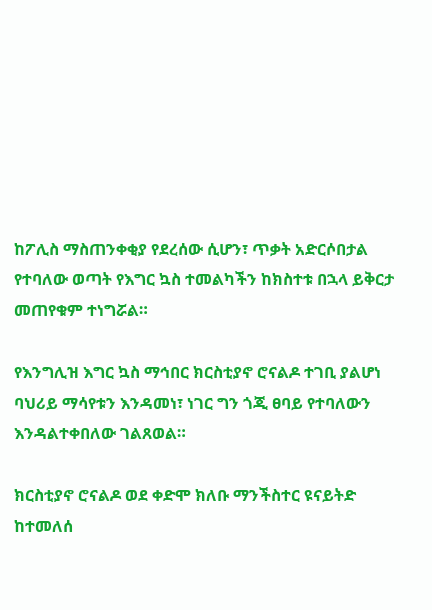ከፖሊስ ማስጠንቀቂያ የደረሰው ሲሆን፣ ጥቃት አድርሶበታል የተባለው ወጣት የእግር ኳስ ተመልካችን ከክስተቱ በኋላ ይቅርታ መጠየቁም ተነግሯል።

የእንግሊዝ እግር ኳስ ማኅበር ክርስቲያኖ ሮናልዶ ተገቢ ያልሆነ ባህሪይ ማሳየቱን እንዳመነ፣ ነገር ግን ጎጂ ፀባይ የተባለውን እንዳልተቀበለው ገልጸወል።

ክርስቲያኖ ሮናልዶ ወደ ቀድሞ ክለቡ ማንችስተር ዩናይትድ ከተመለሰ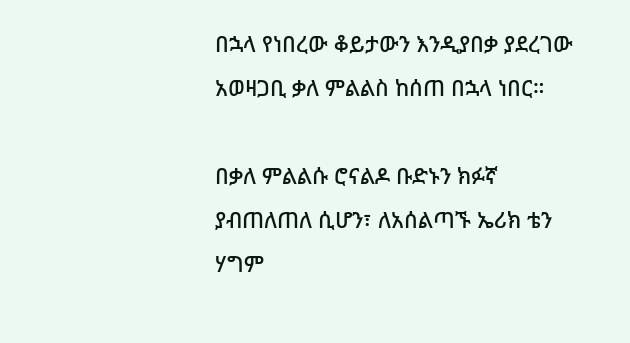በኋላ የነበረው ቆይታውን እንዲያበቃ ያደረገው አወዛጋቢ ቃለ ምልልስ ከሰጠ በኋላ ነበር።

በቃለ ምልልሱ ሮናልዶ ቡድኑን ክፉኛ ያብጠለጠለ ሲሆን፣ ለአሰልጣኙ ኤሪክ ቴን ሃግም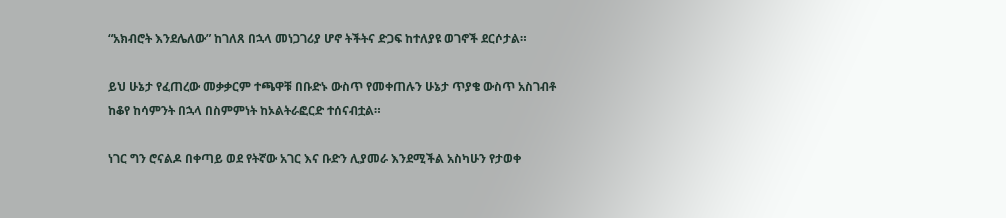“አክብሮት እንደሌለው” ከገለጸ በኋላ መነጋገሪያ ሆኖ ትችትና ድጋፍ ከተለያዩ ወገኖች ደርሶታል።

ይህ ሁኔታ የፈጠረው መቃቃርም ተጫዋቹ በቡድኑ ውስጥ የመቀጠሉን ሁኔታ ጥያቄ ውስጥ አስገብቶ ከቆየ ከሳምንት በኋላ በስምምነት ከኦልትራፎርድ ተሰናብቷል።

ነገር ግን ሮናልዶ በቀጣይ ወደ የትኛው አገር እና ቡድን ሊያመራ እንደሚችል አስካሁን የታወቀ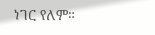ነገር የለም።